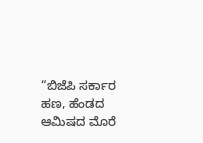“ಬಿಜೆಪಿ ಸರ್ಕಾರ ಹಣ, ಹೆಂಡದ ಆಮಿಷದ ಮೊರೆ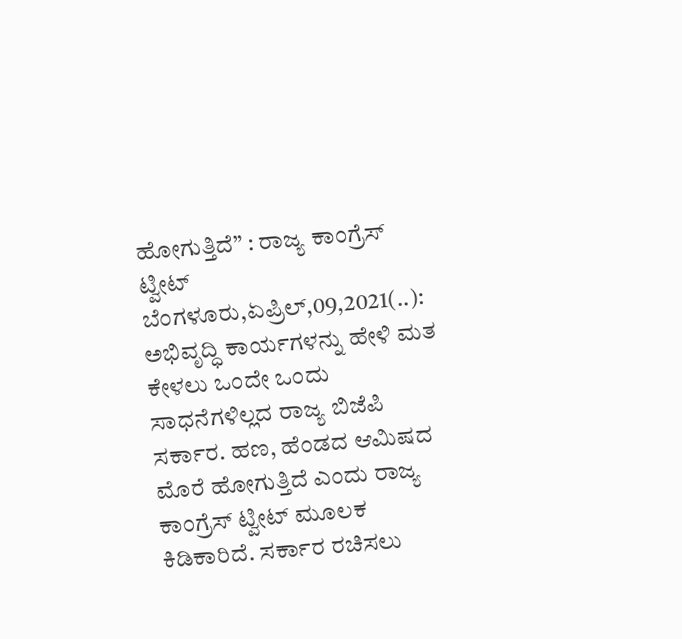ಹೋಗುತ್ತಿದೆ” : ರಾಜ್ಯ ಕಾಂಗ್ರೆಸ್ ಟ್ವೀಟ್ ಬೆಂಗಳೂರು,ಏಪ್ರಿಲ್,09,2021(..): ಅಭಿವೃದ್ಧಿ ಕಾರ್ಯಗಳನ್ನು ಹೇಳಿ ಮತ ಕೇಳಲು ಒಂದೇ ಒಂದು ಸಾಧನೆಗಳಿಲ್ಲದ ರಾಜ್ಯ ಬಿಜೆಪಿ ಸರ್ಕಾರ. ಹಣ, ಹೆಂಡದ ಆಮಿಷದ ಮೊರೆ ಹೋಗುತ್ತಿದೆ ಎಂದು ರಾಜ್ಯ ಕಾಂಗ್ರೆಸ್ ಟ್ವೀಟ್ ಮೂಲಕ ಕಿಡಿಕಾರಿದೆ. ಸರ್ಕಾರ ರಚಿಸಲು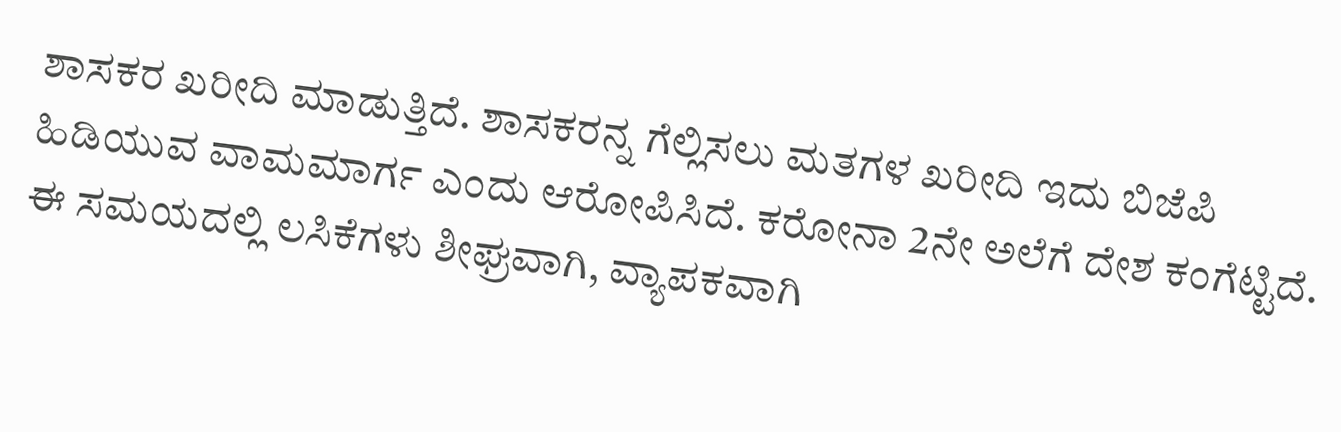ಶಾಸಕರ ಖರೀದಿ ಮಾಡುತ್ತಿದೆ. ಶಾಸಕರನ್ನ ಗೆಲ್ಲಿಸಲು ಮತಗಳ ಖರೀದಿ ಇದು ಬಿಜೆಪಿ ಹಿಡಿಯುವ ವಾಮಮಾರ್ಗ ಎಂದು ಆರೋಪಿಸಿದೆ. ಕರೋನಾ 2ನೇ ಅಲೆಗೆ ದೇಶ ಕಂಗೆಟ್ಟಿದೆ. ಈ ಸಮಯದಲ್ಲಿ ಲಸಿಕೆಗಳು ಶೀಘ್ರವಾಗಿ, ವ್ಯಾಪಕವಾಗಿ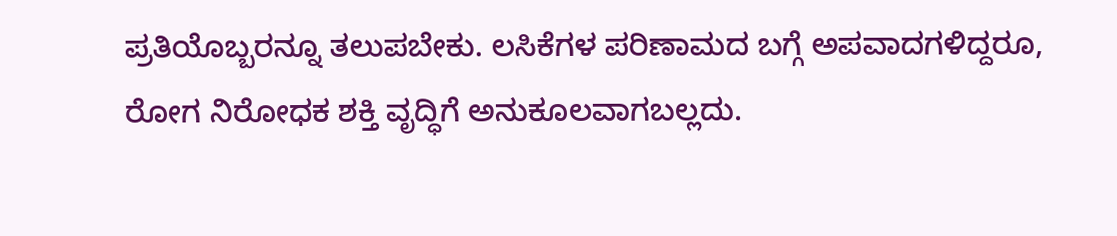ಪ್ರತಿಯೊಬ್ಬರನ್ನೂ ತಲುಪಬೇಕು. ಲಸಿಕೆಗಳ ಪರಿಣಾಮದ ಬಗ್ಗೆ ಅಪವಾದಗಳಿದ್ದರೂ, ರೋಗ ನಿರೋಧಕ ಶಕ್ತಿ ವೃದ್ಧಿಗೆ ಅನುಕೂಲವಾಗಬಲ್ಲದು.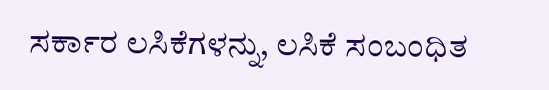ಸರ್ಕಾರ ಲಸಿಕೆಗಳನ್ನು, ಲಸಿಕೆ ಸಂಬಂಧಿತ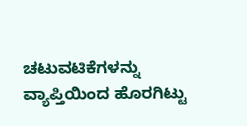ಚಟುವಟಿಕೆಗಳನ್ನು ವ್ಯಾಪ್ತಿಯಿಂದ ಹೊರಗಿಟ್ಟು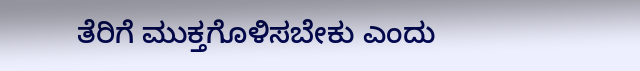ತೆರಿಗೆ ಮುಕ್ತಗೊಳಿಸಬೇಕು ಎಂದು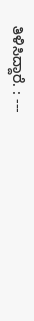ತಿಳಿಸಿದ್ದಾರೆ. : ---